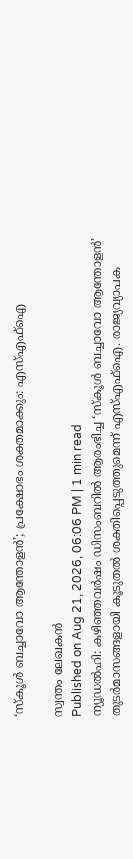‘സ്കൂൾ ബച്ചാവോ ആന്തോളൻ’; പ്രക്ഷോഭം ശക്തമാക്കും: എസ്എഫ്ഐ

സ്വന്തം ലേഖകൻ
Published on Aug 21, 2026, 06:06 PM | 1 min read
ന്യൂഡൽഹി: കഴിഞ്ഞവർഷം ഡിസംബറിൽ ആരംഭിച്ച ‘സ്കൂൾ ബച്ചാവോ ആന്തോളൻ’ തുടർമാസങ്ങളായി കൂടുതൽ ശക്തിപ്പെടുത്തുമെന്ന് എസ്എഫ്ഐ. രാജ്യവ്യാപക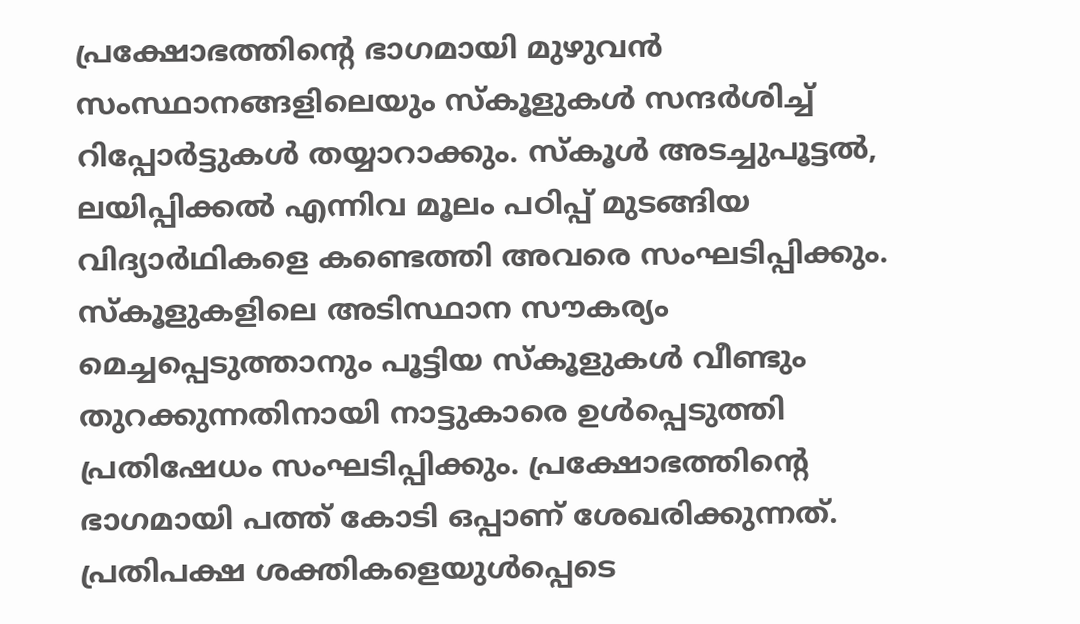പ്രക്ഷോഭത്തിന്റെ ഭാഗമായി മുഴുവൻ സംസ്ഥാനങ്ങളിലെയും സ്കൂളുകൾ സന്ദർശിച്ച് റിപ്പോർട്ടുകൾ തയ്യാറാക്കും. സ്കൂൾ അടച്ചുപൂട്ടൽ, ലയിപ്പിക്കൽ എന്നിവ മൂലം പഠിപ്പ് മുടങ്ങിയ വിദ്യാർഥികളെ കണ്ടെത്തി അവരെ സംഘടിപ്പിക്കും. സ്കൂളുകളിലെ അടിസ്ഥാന സൗകര്യം മെച്ചപ്പെടുത്താനും പൂട്ടിയ സ്കൂളുകൾ വീണ്ടും തുറക്കുന്നതിനായി നാട്ടുകാരെ ഉൾപ്പെടുത്തി പ്രതിഷേധം സംഘടിപ്പിക്കും. പ്രക്ഷോഭത്തിന്റെ ഭാഗമായി പത്ത് കോടി ഒപ്പാണ് ശേഖരിക്കുന്നത്. പ്രതിപക്ഷ ശക്തികളെയുൾപ്പെടെ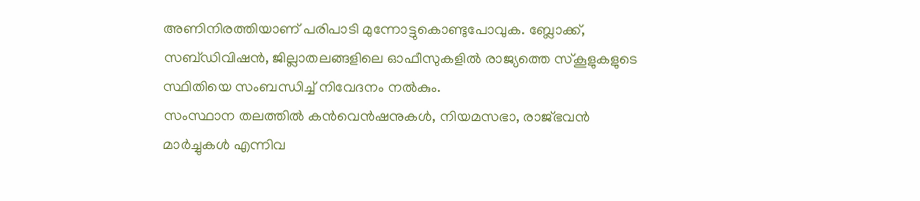അണിനിരത്തിയാണ് പരിപാടി മുന്നോട്ടുകൊണ്ടുപോവുക. ബ്ലോക്ക്, സബ്ഡിവിഷൻ, ജില്ലാതലങ്ങളിലെ ഓഫീസുകളിൽ രാജ്യത്തെ സ്കൂളുകളുടെ സ്ഥിതിയെ സംബന്ധിച്ച് നിവേദനം നൽകും.
സംസ്ഥാന തലത്തിൽ കൻവെൻഷനുകൾ, നിയമസഭാ, രാജ്ഭവൻ മാർച്ചുകൾ എന്നിവ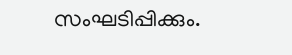സംഘടിപ്പിക്കും.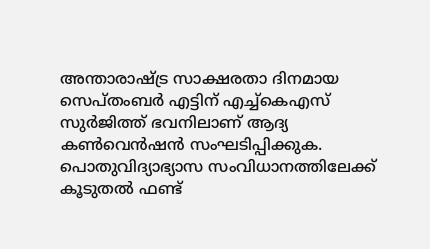അന്താരാഷ്ട്ര സാക്ഷരതാ ദിനമായ സെപ്തംബർ എട്ടിന് എച്ച്കെഎസ് സുർജിത്ത് ഭവനിലാണ് ആദ്യ കൺവെൻഷൻ സംഘടിപ്പിക്കുക. പൊതുവിദ്യാഭ്യാസ സംവിധാനത്തിലേക്ക് കൂടുതൽ ഫണ്ട്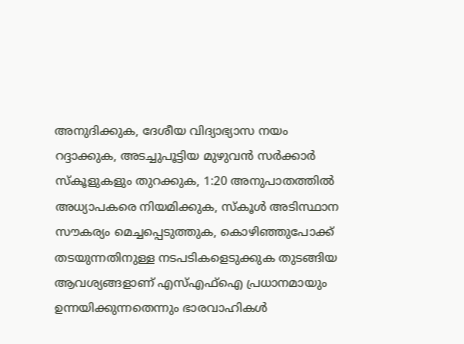അനുദിക്കുക, ദേശീയ വിദ്യാഭ്യാസ നയം റദ്ദാക്കുക, അടച്ചുപൂട്ടിയ മുഴുവൻ സർക്കാർ സ്കൂളുകളും തുറക്കുക, 1:20 അനുപാതത്തിൽ അധ്യാപകരെ നിയമിക്കുക, സ്കൂൾ അടിസ്ഥാന സൗകര്യം മെച്ചപ്പെടുത്തുക, കൊഴിഞ്ഞുപോക്ക് തടയുന്നതിനുള്ള നടപടികളെടുക്കുക തുടങ്ങിയ ആവശ്യങ്ങളാണ് എസ്എഫ്ഐ പ്രധാനമായും ഉന്നയിക്കുന്നതെന്നും ഭാരവാഹികൾ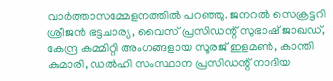വാർത്താസമ്മേളനത്തിൽ പറഞ്ഞു. ജനറൽ സെക്രട്ടറി ശ്രീജൻ ഭട്ടചാര്യ, വൈസ് പ്രസിഡന്റ് സുഭാഷ് ജാഖഡ്, കേന്ദ്ര കമ്മിറ്റി അംഗങ്ങളായ സൂരജ് ഇളമൺ, കാന്തി കുമാരി, ഡൽഹി സംസ്ഥാന പ്രസിഡന്റ് നാദിയ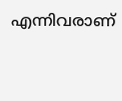എന്നിവരാണ്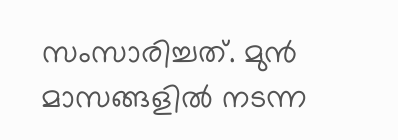സംസാരിച്ചത്. മുൻ മാസങ്ങളിൽ നടന്ന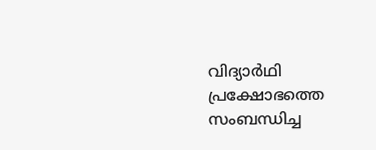വിദ്യാർഥി പ്രക്ഷോഭത്തെ സംബന്ധിച്ച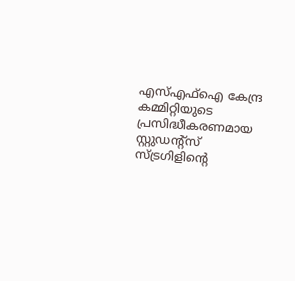എസ്എഫ്ഐ കേന്ദ്ര കമ്മിറ്റിയുടെ പ്രസിദ്ധീകരണമായ സ്റ്റുഡന്റ്സ് സ്ട്രഗിളിന്റെ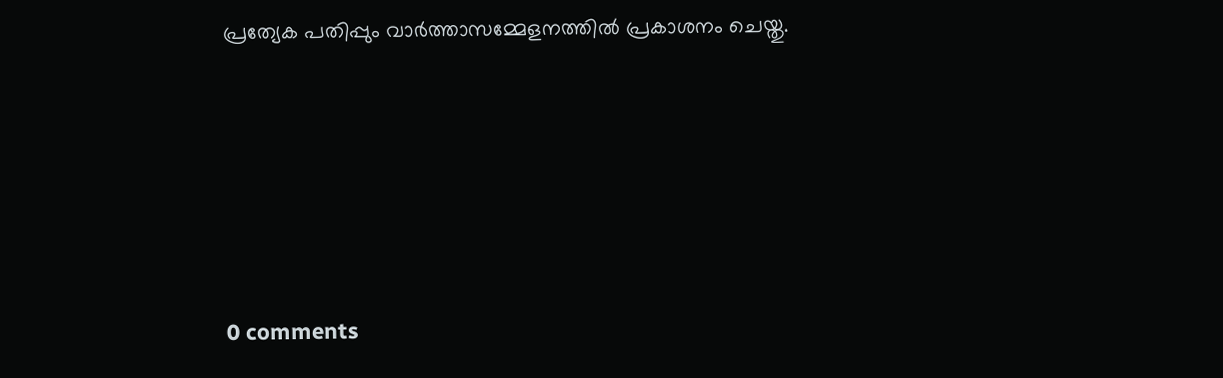പ്രത്യേക പതിപ്പും വാർത്താസമ്മേളനത്തിൽ പ്രകാശനം ചെയ്തു.









0 comments